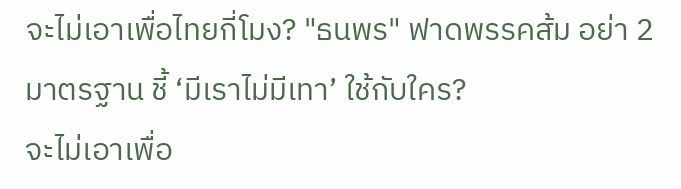จะไม่เอาเพื่อไทยกี่โมง? "ธนพร" ฟาดพรรคส้ม อย่า 2 มาตรฐาน ชี้ ‘มีเราไม่มีเทา’ ใช้กับใคร?
จะไม่เอาเพื่อ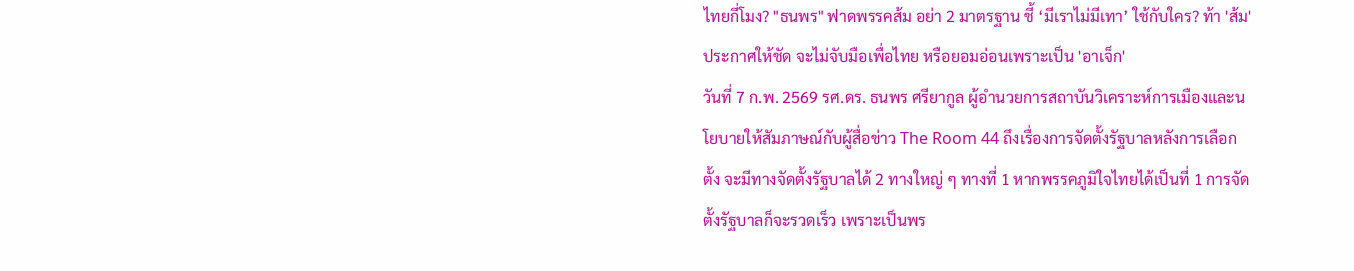ไทยกี่โมง? "ธนพร" ฟาดพรรคส้ม อย่า 2 มาตรฐาน ชี้ ‘มีเราไม่มีเทา’ ใช้กับใคร? ท้า 'ส้ม' ประกาศให้ชัด จะไม่จับมือเพื่อไทย หรือยอมอ่อนเพราะเป็น 'อาเจ็ก'
วันที่ 7 ก.พ. 2569 รศ.ดร. ธนพร ศรียากูล ผู้อำนวยการสถาบันวิเคราะห์การเมืองและนโยบายให้สัมภาษณ์กับผู้สื่อข่าว The Room 44 ถึงเรื่องการจัดตั้งรัฐบาลหลังการเลือกตั้ง จะมีทางจัดตั้งรัฐบาลได้ 2 ทางใหญ่ ๆ ทางที่ 1 หากพรรคภูมิใจไทยได้เป็นที่ 1 การจัดตั้งรัฐบาลก็จะรวดเร็ว เพราะเป็นพร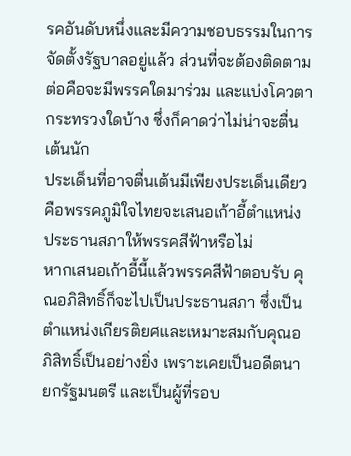รคอันดับหนึ่งและมีความชอบธรรมในการจัดตั้งรัฐบาลอยู่แล้ว ส่วนที่จะต้องติดตามต่อคือจะมีพรรคใดมาร่วม และแบ่งโควตากระทรวงใดบ้าง ซึ่งก็คาดว่าไม่น่าจะตื่นเต้นนัก
ประเด็นที่อาจตื่นเต้นมีเพียงประเด็นเดียว คือพรรคภูมิใจไทยจะเสนอเก้าอี้ตำแหน่งประธานสภาให้พรรคสีฟ้าหรือไม่
หากเสนอเก้าอี้นี้แล้วพรรคสีฟ้าตอบรับ คุณอภิสิทธิ์ก็จะไปเป็นประธานสภา ซึ่งเป็นตำแหน่งเกียรติยศและเหมาะสมกับคุณอภิสิทธิ์เป็นอย่างยิ่ง เพราะเคยเป็นอดีตนายกรัฐมนตรี และเป็นผู้ที่รอบ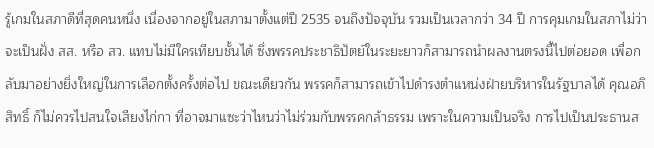รู้เกมในสภาดีที่สุดคนหนึ่ง เนื่องจากอยู่ในสภามาตั้งแต่ปี 2535 จนถึงปัจจุบัน รวมเป็นเวลากว่า 34 ปี การคุมเกมในสภาไม่ว่าจะเป็นฝั่ง สส. หรือ สว. แทบไม่มีใครเทียบชั้นได้ ซึ่งพรรคประชาธิปัตย์ในระยะยาวก็สามารถนำผลงานตรงนี้ไปต่อยอด เพื่อกลับมาอย่างยิ่งใหญ่ในการเลือกตั้งครั้งต่อไป ขณะเดียวกัน พรรคก็สามารถเข้าไปดำรงตำแหน่งฝ่ายบริหารในรัฐบาลได้ คุณอภิสิทธิ์ ก็ไม่ควรไปสนใจเสียงไก่กา ที่อาจมาแซะว่าไหนว่าไม่ร่วมกับพรรคกล้าธรรม เพราะในความเป็นจริง การไปเป็นประธานส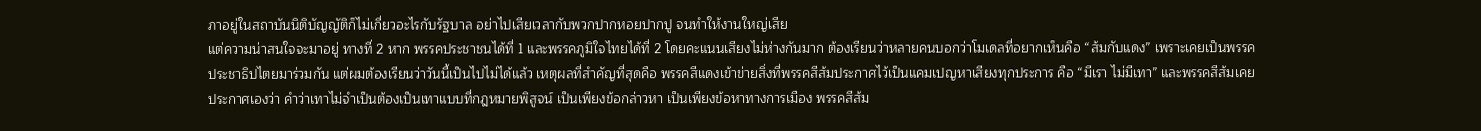ภาอยู่ในสถาบันนิติบัญญัติก็ไม่เกี่ยวอะไรกับรัฐบาล อย่าไปเสียเวลากับพวกปากหอยปากปู จนทำให้งานใหญ่เสีย
แต่ความน่าสนใจจะมาอยู่ ทางที่ 2 หาก พรรคประชาชนได้ที่ 1 และพรรคภูมิใจไทยได้ที่ 2 โดยคะแนนเสียงไม่ห่างกันมาก ต้องเรียนว่าหลายคนบอกว่าโมเดลที่อยากเห็นคือ “ส้มกับแดง” เพราะเคยเป็นพรรคประชาธิปไตยมาร่วมกัน แต่ผมต้องเรียนว่าวันนี้เป็นไปไม่ได้แล้ว เหตุผลที่สำคัญที่สุดคือ พรรคสีแดงเข้าข่ายสิ่งที่พรรคสีส้มประกาศไว้เป็นแคมเปญหาเสียงทุกประการ คือ “มีเรา ไม่มีเทา” และพรรคสีส้มเคยประกาศเองว่า คำว่าเทาไม่จำเป็นต้องเป็นเทาแบบที่กฎหมายพิสูจน์ เป็นเพียงข้อกล่าวหา เป็นเพียงข้อหาทางการเมือง พรรคสีส้ม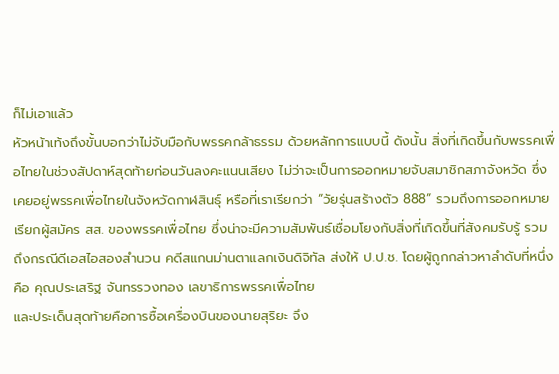ก็ไม่เอาแล้ว
หัวหน้าเท้งถึงขั้นบอกว่าไม่จับมือกับพรรคกล้าธรรม ด้วยหลักการแบบนี้ ดังนั้น สิ่งที่เกิดขึ้นกับพรรคเพื่อไทยในช่วงสัปดาห์สุดท้ายก่อนวันลงคะแนนเสียง ไม่ว่าจะเป็นการออกหมายจับสมาชิกสภาจังหวัด ซึ่งเคยอยู่พรรคเพื่อไทยในจังหวัดกาฬสินธุ์ หรือที่เราเรียกว่า “วัยรุ่นสร้างตัว 888” รวมถึงการออกหมายเรียกผู้สมัคร สส. ของพรรคเพื่อไทย ซึ่งน่าจะมีความสัมพันธ์เชื่อมโยงกับสิ่งที่เกิดขึ้นที่สังคมรับรู้ รวมถึงกรณีดีเอสไอสองสำนวน คดีสแกนม่านตาแลกเงินดิจิทัล ส่งให้ ป.ป.ช. โดยผู้ถูกกล่าวหาลำดับที่หนึ่งคือ คุณประเสริฐ จันทรรวงทอง เลขาธิการพรรคเพื่อไทย
และประเด็นสุดท้ายคือการซื้อเครื่องบินของนายสุริยะ จึง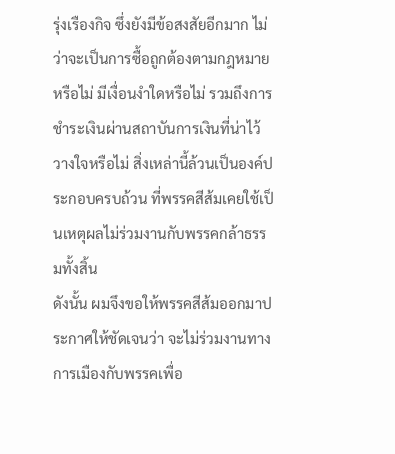รุ่งเรืองกิจ ซึ่งยังมีข้อสงสัยอีกมาก ไม่ว่าจะเป็นการซื้อถูกต้องตามกฎหมายหรือไม่ มีเงื่อนงำใดหรือไม่ รวมถึงการชำระเงินผ่านสถาบันการเงินที่น่าไว้วางใจหรือไม่ สิ่งเหล่านี้ล้วนเป็นองค์ประกอบครบถ้วน ที่พรรคสีส้มเคยใช้เป็นเหตุผลไม่ร่วมงานกับพรรคกล้าธรรมทั้งสิ้น
ดังนั้น ผมจึงขอให้พรรคสีส้มออกมาประกาศให้ชัดเจนว่า จะไม่ร่วมงานทางการเมืองกับพรรคเพื่อ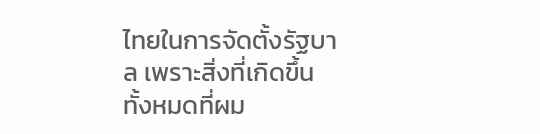ไทยในการจัดตั้งรัฐบาล เพราะสิ่งที่เกิดขึ้นทั้งหมดที่ผม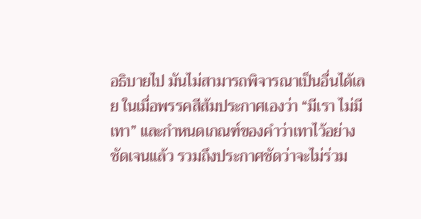อธิบายไป มันไม่สามารถพิจารณาเป็นอื่นได้เลย ในเมื่อพรรคสีส้มประกาศเองว่า “มีเรา ไม่มีเทา” และกำหนดเกณฑ์ของคำว่าเทาไว้อย่างชัดเจนแล้ว รวมถึงประกาศชัดว่าจะไม่ร่วม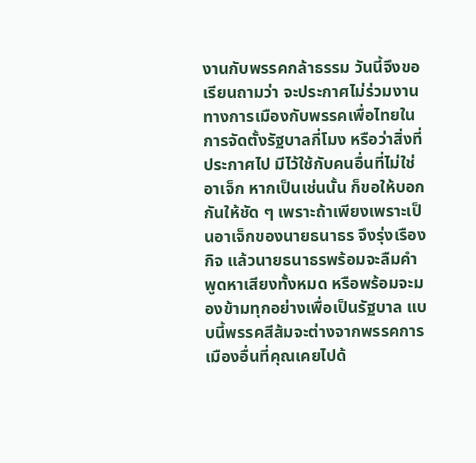งานกับพรรคกล้าธรรม วันนี้จึงขอเรียนถามว่า จะประกาศไม่ร่วมงานทางการเมืองกับพรรคเพื่อไทยในการจัดตั้งรัฐบาลกี่โมง หรือว่าสิ่งที่ประกาศไป มีไว้ใช้กับคนอื่นที่ไม่ใช่อาเจ็ก หากเป็นเช่นนั้น ก็ขอให้บอกกันให้ชัด ๆ เพราะถ้าเพียงเพราะเป็นอาเจ็กของนายธนาธร จึงรุ่งเรืองกิจ แล้วนายธนาธรพร้อมจะลืมคำพูดหาเสียงทั้งหมด หรือพร้อมจะมองข้ามทุกอย่างเพื่อเป็นรัฐบาล แบบนี้พรรคสีส้มจะต่างจากพรรคการเมืองอื่นที่คุณเคยไปด้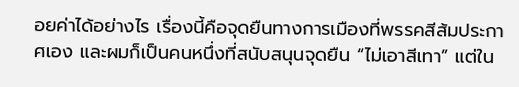อยค่าได้อย่างไร เรื่องนี้คือจุดยืนทางการเมืองที่พรรคสีส้มประกาศเอง และผมก็เป็นคนหนึ่งที่สนับสนุนจุดยืน “ไม่เอาสีเทา” แต่ใน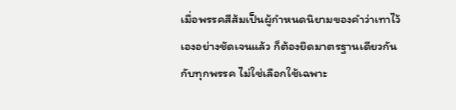เมื่อพรรคสีส้มเป็นผู้กำหนดนิยามของคำว่าเทาไว้เองอย่างชัดเจนแล้ว ก็ต้องยึดมาตรฐานเดียวกันกับทุกพรรค ไม่ใช่เลือกใช้เฉพาะ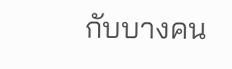กับบางคน